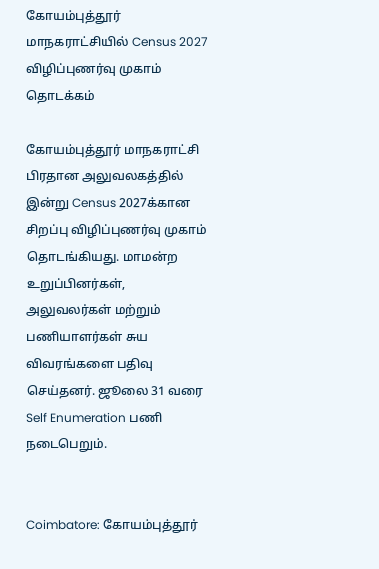கோயம்புத்தூர் மாநகராட்சியில் Census 2027 விழிப்புணர்வு முகாம் தொடக்கம்

கோயம்புத்தூர் மாநகராட்சி பிரதான அலுவலகத்தில் இன்று Census 2027க்கான சிறப்பு விழிப்புணர்வு முகாம் தொடங்கியது. மாமன்ற உறுப்பினர்கள், அலுவலர்கள் மற்றும் பணியாளர்கள் சுய விவரங்களை பதிவு செய்தனர். ஜூலை 31 வரை Self Enumeration பணி நடைபெறும்.


Coimbatore: கோயம்புத்தூர்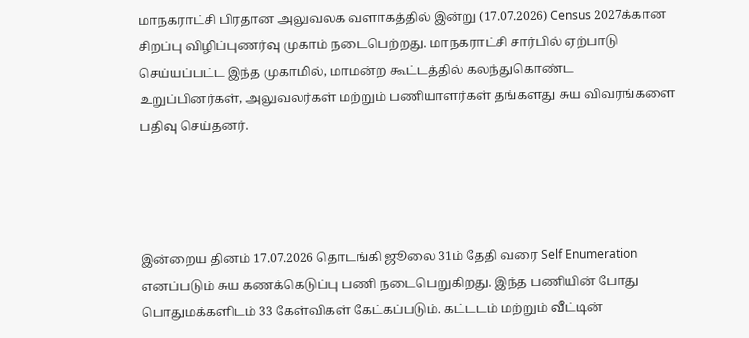மாநகராட்சி பிரதான அலுவலக வளாகத்தில் இன்று (17.07.2026) Census 2027க்கான சிறப்பு விழிப்புணர்வு முகாம் நடைபெற்றது. மாநகராட்சி சார்பில் ஏற்பாடு செய்யப்பட்ட இந்த முகாமில், மாமன்ற கூட்டத்தில் கலந்துகொண்ட உறுப்பினர்கள், அலுவலர்கள் மற்றும் பணியாளர்கள் தங்களது சுய விவரங்களை பதிவு செய்தனர்.




இன்றைய தினம் 17.07.2026 தொடங்கி ஜூலை 31ம் தேதி வரை Self Enumeration எனப்படும் சுய கணக்கெடுப்பு பணி நடைபெறுகிறது. இந்த பணியின் போது பொதுமக்களிடம் 33 கேள்விகள் கேட்கப்படும். கட்டடம் மற்றும் வீட்டின்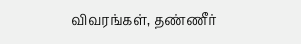விவரங்கள், தண்ணீர்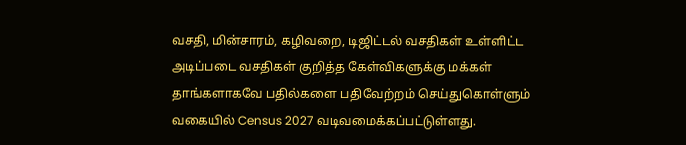வசதி, மின்சாரம், கழிவறை, டிஜிட்டல் வசதிகள் உள்ளிட்ட அடிப்படை வசதிகள் குறித்த கேள்விகளுக்கு மக்கள் தாங்களாகவே பதில்களை பதிவேற்றம் செய்துகொள்ளும் வகையில் Census 2027 வடிவமைக்கப்பட்டுள்ளது.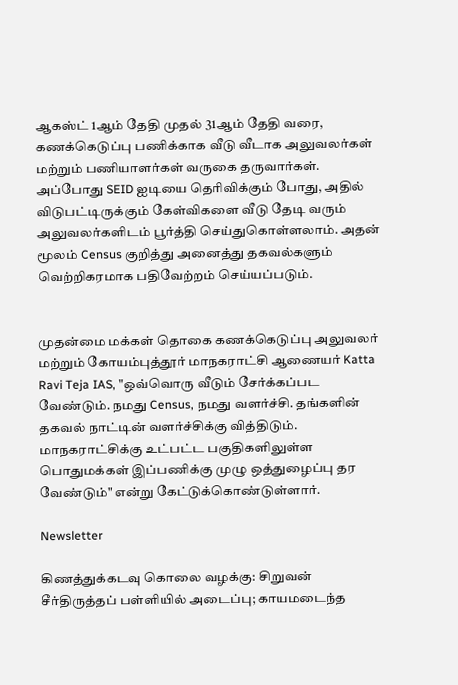ஆகஸ்ட் 1ஆம் தேதி முதல் 31ஆம் தேதி வரை, கணக்கெடுப்பு பணிக்காக வீடு வீடாக அலுவலர்கள் மற்றும் பணியாளர்கள் வருகை தருவார்கள். அப்போது SEID ஐடியை தெரிவிக்கும் போது, அதில் விடுபட்டிருக்கும் கேள்விகளை வீடு தேடி வரும் அலுவலர்களிடம் பூர்த்தி செய்துகொள்ளலாம். அதன் மூலம் Census குறித்து அனைத்து தகவல்களும் வெற்றிகரமாக பதிவேற்றம் செய்யப்படும்.


முதன்மை மக்கள் தொகை கணக்கெடுப்பு அலுவலர் மற்றும் கோயம்புத்தூர் மாநகராட்சி ஆணையர் Katta Ravi Teja IAS, "ஒவ்வொரு வீடும் சேர்க்கப்பட வேண்டும். நமது Census, நமது வளர்ச்சி. தங்களின் தகவல் நாட்டின் வளர்ச்சிக்கு வித்திடும். மாநகராட்சிக்கு உட்பட்ட பகுதிகளிலுள்ள பொதுமக்கள் இப்பணிக்கு முழு ஒத்துழைப்பு தர வேண்டும்" என்று கேட்டுக்கொண்டுள்ளார்.

Newsletter

கிணத்துக்கடவு கொலை வழக்கு: சிறுவன் சீர்திருத்தப் பள்ளியில் அடைப்பு; காயமடைந்த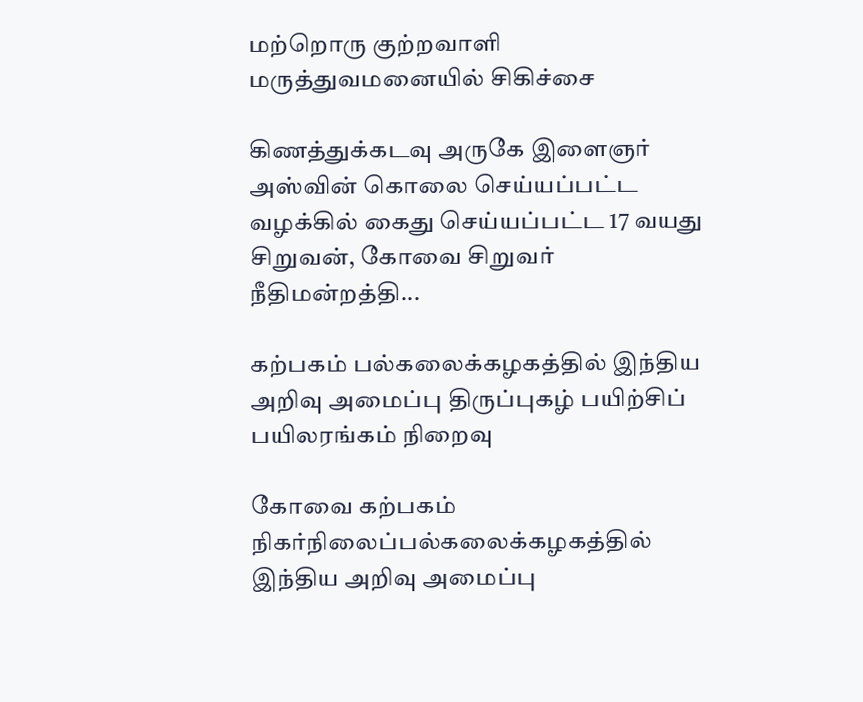மற்றொரு குற்றவாளி மருத்துவமனையில் சிகிச்சை

கிணத்துக்கடவு அருகே இளைஞர் அஸ்வின் கொலை செய்யப்பட்ட வழக்கில் கைது செய்யப்பட்ட 17 வயது சிறுவன், கோவை சிறுவர் நீதிமன்றத்தி...

கற்பகம் பல்கலைக்கழகத்தில் இந்திய அறிவு அமைப்பு திருப்புகழ் பயிற்சிப் பயிலரங்கம் நிறைவு

கோவை கற்பகம் நிகர்நிலைப்பல்கலைக்கழகத்தில் இந்திய அறிவு அமைப்பு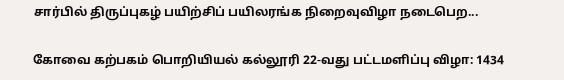சார்பில் திருப்புகழ் பயிற்சிப் பயிலரங்க நிறைவுவிழா நடைபெற...

கோவை கற்பகம் பொறியியல் கல்லூரி 22-வது பட்டமளிப்பு விழா: 1434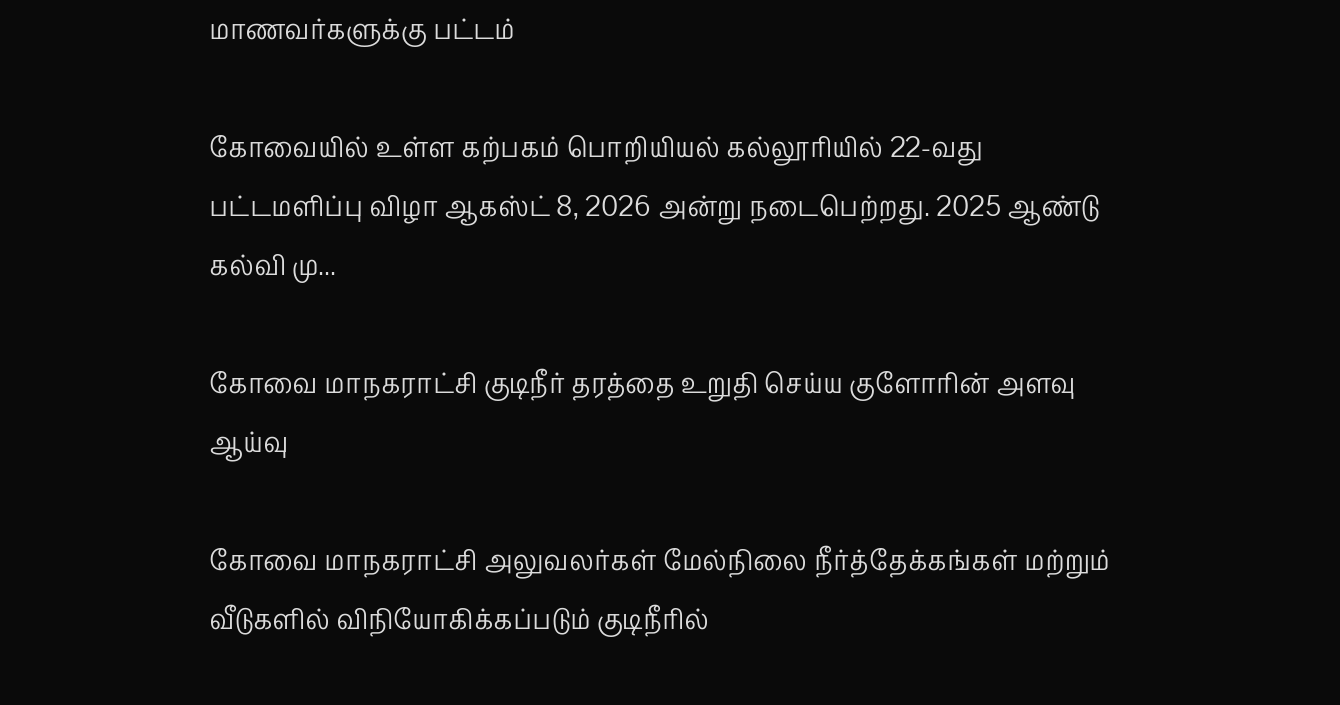மாணவர்களுக்கு பட்டம்

கோவையில் உள்ள கற்பகம் பொறியியல் கல்லூரியில் 22-வது பட்டமளிப்பு விழா ஆகஸ்ட் 8, 2026 அன்று நடைபெற்றது. 2025 ஆண்டு கல்வி மு...

கோவை மாநகராட்சி குடிநீர் தரத்தை உறுதி செய்ய குளோரின் அளவு ஆய்வு

கோவை மாநகராட்சி அலுவலர்கள் மேல்நிலை நீர்த்தேக்கங்கள் மற்றும் வீடுகளில் விநியோகிக்கப்படும் குடிநீரில்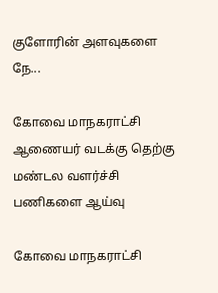குளோரின் அளவுகளை நே...

கோவை மாநகராட்சி ஆணையர் வடக்கு தெற்கு மண்டல வளர்ச்சி பணிகளை ஆய்வு

கோவை மாநகராட்சி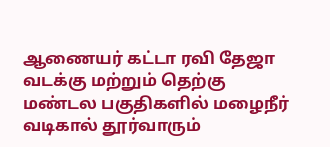ஆணையர் கட்டா ரவி தேஜா வடக்கு மற்றும் தெற்கு மண்டல பகுதிகளில் மழைநீர் வடிகால் தூர்வாரும்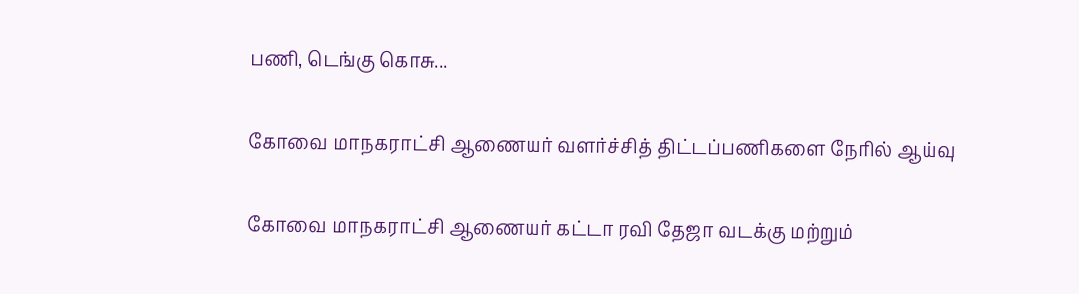பணி, டெங்கு கொசு...

கோவை மாநகராட்சி ஆணையர் வளர்ச்சித் திட்டப்பணிகளை நேரில் ஆய்வு

கோவை மாநகராட்சி ஆணையர் கட்டா ரவி தேஜா வடக்கு மற்றும்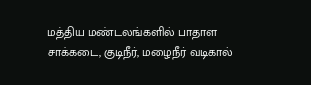மத்திய மண்டலங்களில் பாதாள சாக்கடை, குடிநீர், மழைநீர் வடிகால்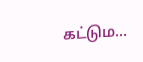கட்டும...